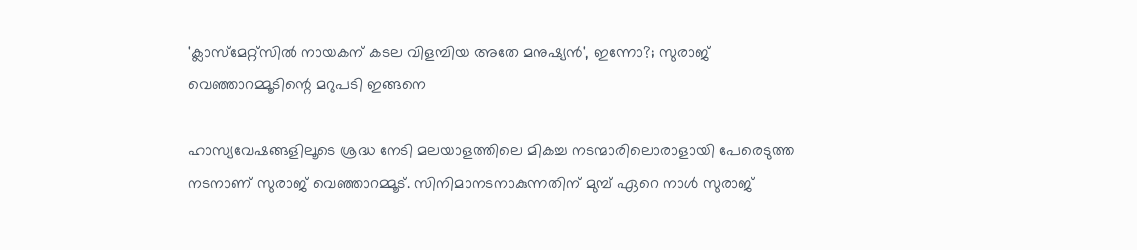'ക്ലാസ്‌മേറ്റ്‌സില്‍ നായകന് കടല വിളമ്പിയ അതേ മനുഷ്യന്‍', ഇന്നോ?; സുരാജ് വെഞ്ഞാറമ്മൂടിന്റെ മറുപടി ഇങ്ങനെ

ഹാസ്യവേഷങ്ങളിലൂടെ ശ്രദ്ധ നേടി മലയാളത്തിലെ മികച്ച നടന്മാരിലൊരാളായി പേരെടുത്ത നടനാണ് സുരാജ് വെഞ്ഞാറമ്മൂട്. സിനിമാനടനാകുന്നതിന് മുമ്പ് ഏറെ നാള്‍ സുരാജ്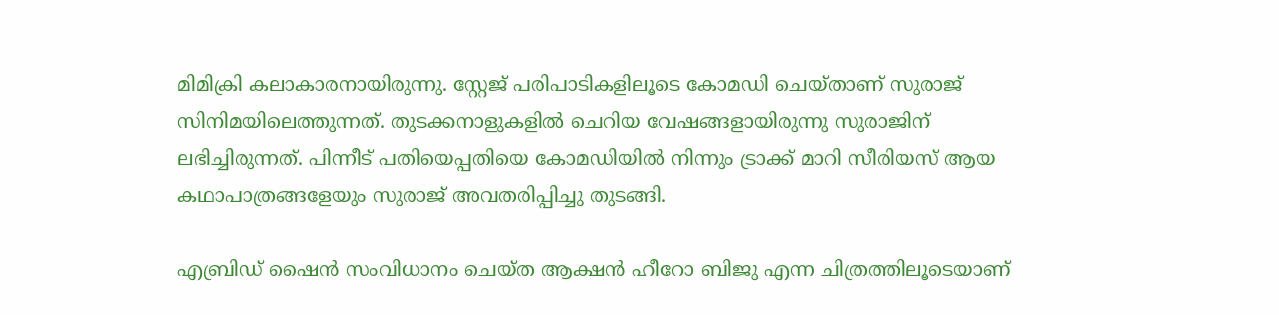മിമിക്രി കലാകാരനായിരുന്നു. സ്റ്റേജ് പരിപാടികളിലൂടെ കോമഡി ചെയ്താണ് സുരാജ് സിനിമയിലെത്തുന്നത്. തുടക്കനാളുകളില്‍ ചെറിയ വേഷങ്ങളായിരുന്നു സുരാജിന് ലഭിച്ചിരുന്നത്. പിന്നീട് പതിയെപ്പതിയെ കോമഡിയില്‍ നിന്നും ട്രാക്ക് മാറി സീരിയസ് ആയ കഥാപാത്രങ്ങളേയും സുരാജ് അവതരിപ്പിച്ചു തുടങ്ങി.

എബ്രിഡ് ഷൈന്‍ സംവിധാനം ചെയ്ത ആക്ഷന്‍ ഹീറോ ബിജു എന്ന ചിത്രത്തിലൂടെയാണ്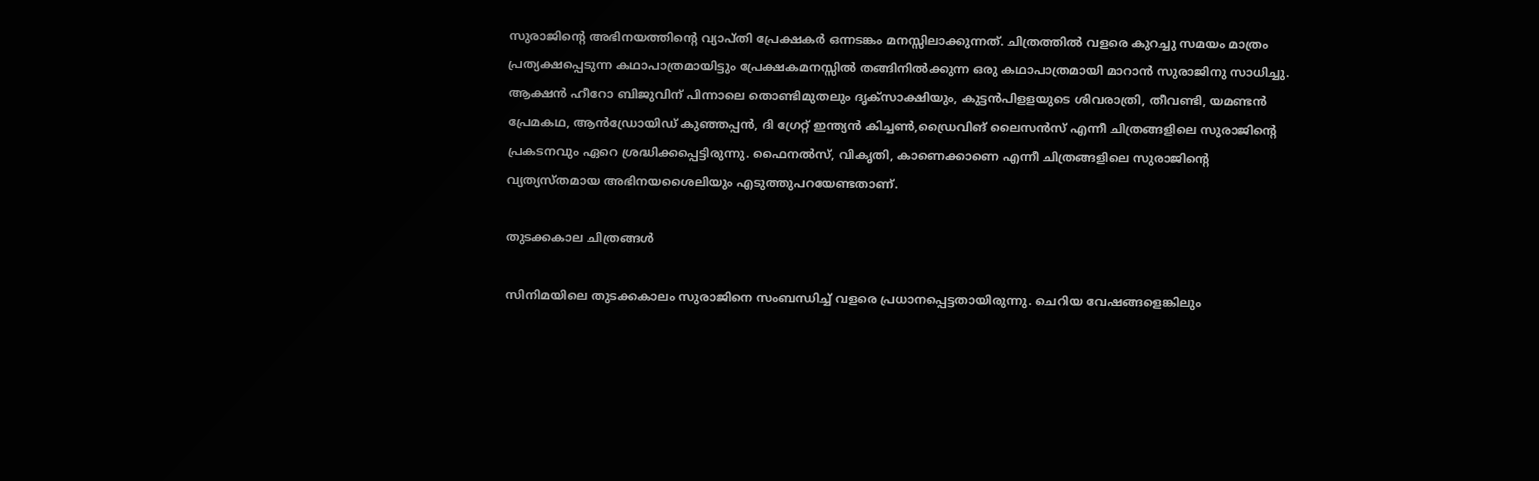സുരാജിന്റെ അഭിനയത്തിന്റെ വ്യാപ്തി പ്രേക്ഷകര്‍ ഒന്നടങ്കം മനസ്സിലാക്കുന്നത്. ചിത്രത്തില്‍ വളരെ കുറച്ചു സമയം മാത്രം പ്രത്യക്ഷപ്പെടുന്ന കഥാപാത്രമായിട്ടും പ്രേക്ഷകമനസ്സില്‍ തങ്ങിനില്‍ക്കുന്ന ഒരു കഥാപാത്രമായി മാറാന്‍ സുരാജിനു സാധിച്ചു. ആക്ഷന്‍ ഹീറോ ബിജുവിന് പിന്നാലെ തൊണ്ടിമുതലും ദൃക്‌സാക്ഷിയും, കുട്ടന്‍പിളളയുടെ ശിവരാത്രി, തീവണ്ടി, യമണ്ടന്‍ പ്രേമകഥ, ആന്‍ഡ്രോയിഡ് കുഞ്ഞപ്പന്‍, ദി ഗ്രേറ്റ് ഇന്ത്യന്‍ കിച്ചണ്‍,ഡ്രൈവിങ് ലൈസന്‍സ് എന്നീ ചിത്രങ്ങളിലെ സുരാജിന്റെ പ്രകടനവും ഏറെ ശ്രദ്ധിക്കപ്പെട്ടിരുന്നു. ഫൈനല്‍സ്, വികൃതി, കാണെക്കാണെ എന്നീ ചിത്രങ്ങളിലെ സുരാജിന്റെ വ്യത്യസ്തമായ അഭിനയശൈലിയും എടുത്തുപറയേണ്ടതാണ്.

തുടക്കകാല ചിത്രങ്ങള്‍

സിനിമയിലെ തുടക്കകാലം സുരാജിനെ സംബന്ധിച്ച് വളരെ പ്രധാനപ്പെട്ടതായിരുന്നു. ചെറിയ വേഷങ്ങളെങ്കിലും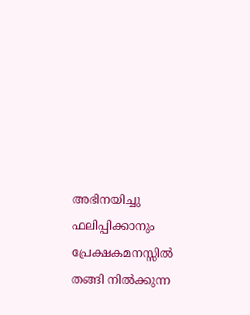അഭിനയിച്ചു ഫലിപ്പിക്കാനും പ്രേക്ഷകമനസ്സില്‍ തങ്ങി നില്‍ക്കുന്ന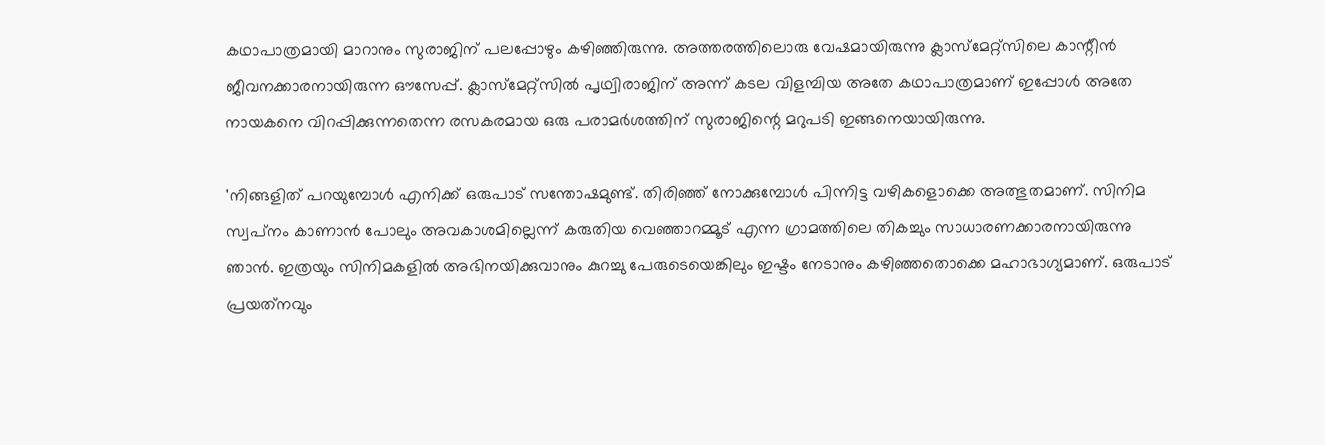കഥാപാത്രമായി മാറാനും സുരാജിന് പലപ്പോഴും കഴിഞ്ഞിരുന്നു. അത്തരത്തിലൊരു വേഷമായിരുന്നു ക്ലാസ്‌മേറ്റ്‌സിലെ കാന്റീന്‍ ജീവനക്കാരനായിരുന്ന ഔസേപ്പ്. ക്ലാസ്‌മേറ്റ്‌സില്‍ പൃഥ്വിരാജിന് അന്ന് കടല വിളമ്പിയ അതേ കഥാപാത്രമാണ് ഇപ്പോള്‍ അതേ നായകനെ വിറപ്പിക്കുന്നതെന്ന രസകരമായ ഒരു പരാമര്‍ശത്തിന് സുരാജിന്റെ മറുപടി ഇങ്ങനെയായിരുന്നു.

'നിങ്ങളിത് പറയുമ്പോള്‍ എനിക്ക് ഒരുപാട് സന്തോഷമുണ്ട്. തിരിഞ്ഞ് നോക്കുമ്പോള്‍ പിന്നിട്ട വഴികളൊക്കെ അത്ഭുതമാണ്. സിനിമ സ്വപ്‌നം കാണാന്‍ പോലും അവകാശമില്ലെന്ന് കരുതിയ വെഞ്ഞാറമ്മൂട് എന്ന ഗ്രാമത്തിലെ തികച്ചും സാധാരണക്കാരനായിരുന്നു ഞാന്‍. ഇത്രയും സിനിമകളില്‍ അഭിനയിക്കുവാനും കുറച്ചു പേരുടെയെങ്കിലും ഇഷ്ടം നേടാനും കഴിഞ്ഞതൊക്കെ മഹാഭാഗ്യമാണ്. ഒരുപാട് പ്രയത്‌നവും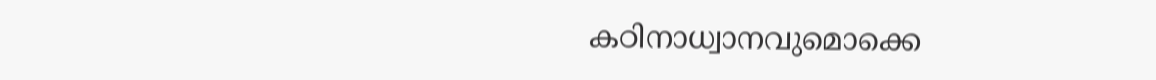കഠിനാധ്വാനവുമൊക്കെ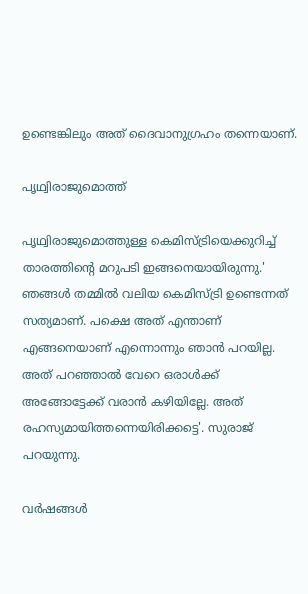ഉണ്ടെങ്കിലും അത് ദൈവാനുഗ്രഹം തന്നെയാണ്.

പൃഥ്വിരാജുമൊത്ത്

പൃഥ്വിരാജുമൊത്തുള്ള കെമിസ്ട്രിയെക്കുറിച്ച് താരത്തിന്റെ മറുപടി ഇങ്ങനെയായിരുന്നു.' ഞങ്ങള്‍ തമ്മില്‍ വലിയ കെമിസ്ട്രി ഉണ്ടെന്നത് സത്യമാണ്. പക്ഷെ അത് എന്താണ് എങ്ങനെയാണ് എന്നൊന്നും ഞാന്‍ പറയില്ല. അത് പറഞ്ഞാല്‍ വേറെ ഒരാള്‍ക്ക് അങ്ങോട്ടേക്ക് വരാന്‍ കഴിയില്ലേ. അത് രഹസ്യമായിത്തന്നെയിരിക്കട്ടെ'. സുരാജ് പറയുന്നു.

വര്‍ഷങ്ങള്‍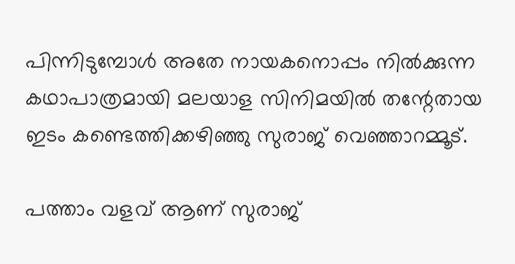പിന്നിടുമ്പോള്‍ അതേ നായകനൊപ്പം നില്‍ക്കുന്ന കഥാപാത്രമായി മലയാള സിനിമയില്‍ തന്റേതായ ഇടം കണ്ടെത്തിക്കഴിഞ്ഞു സുരാജ് വെഞ്ഞാറമ്മൂട്.

പത്താം വളവ് ആണ് സുരാജ്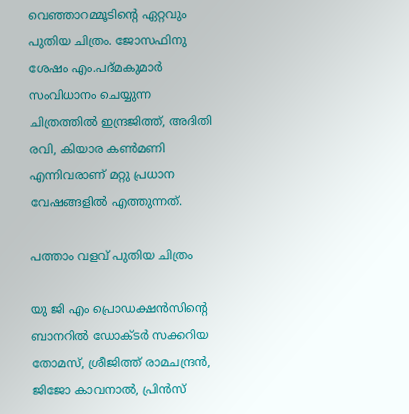വെഞ്ഞാറമ്മൂടിന്റെ ഏറ്റവും പുതിയ ചിത്രം. ജോസഫിനു ശേഷം എം.പദ്മകുമാര്‍ സംവിധാനം ചെയ്യുന്ന ചിത്രത്തില്‍ ഇന്ദ്രജിത്ത്, അദിതി രവി, കിയാര കണ്‍മണി എന്നിവരാണ് മറ്റു പ്രധാന വേഷങ്ങളില്‍ എത്തുന്നത്.

പത്താം വളവ് പുതിയ ചിത്രം

യു ജി എം പ്രൊഡക്ഷന്‍സിന്റെ ബാനറില്‍ ഡോക്ടര്‍ സക്കറിയ തോമസ്, ശ്രീജിത്ത് രാമചന്ദ്രന്‍, ജിജോ കാവനാല്‍, പ്രിന്‍സ്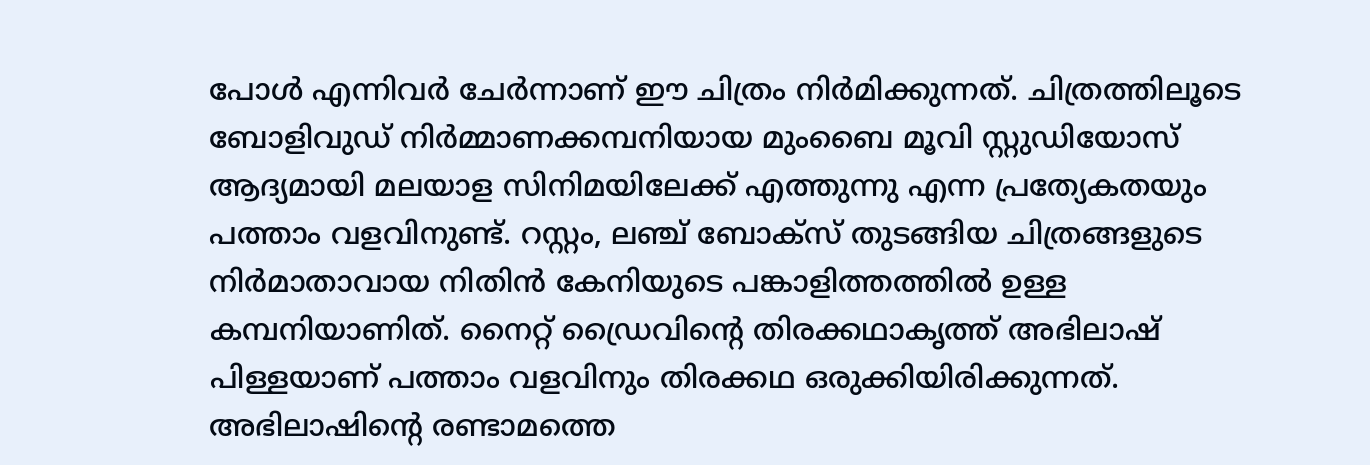പോള്‍ എന്നിവര്‍ ചേര്‍ന്നാണ് ഈ ചിത്രം നിര്‍മിക്കുന്നത്. ചിത്രത്തിലൂടെ ബോളിവുഡ് നിര്‍മ്മാണക്കമ്പനിയായ മുംബൈ മൂവി സ്റ്റുഡിയോസ് ആദ്യമായി മലയാള സിനിമയിലേക്ക് എത്തുന്നു എന്ന പ്രത്യേകതയും പത്താം വളവിനുണ്ട്. റസ്റ്റം, ലഞ്ച് ബോക്‌സ് തുടങ്ങിയ ചിത്രങ്ങളുടെ നിര്‍മാതാവായ നിതിന്‍ കേനിയുടെ പങ്കാളിത്തത്തില്‍ ഉള്ള കമ്പനിയാണിത്. നൈറ്റ് ഡ്രൈവിന്റെ തിരക്കഥാകൃത്ത് അഭിലാഷ് പിള്ളയാണ് പത്താം വളവിനും തിരക്കഥ ഒരുക്കിയിരിക്കുന്നത്. അഭിലാഷിന്റെ രണ്ടാമത്തെ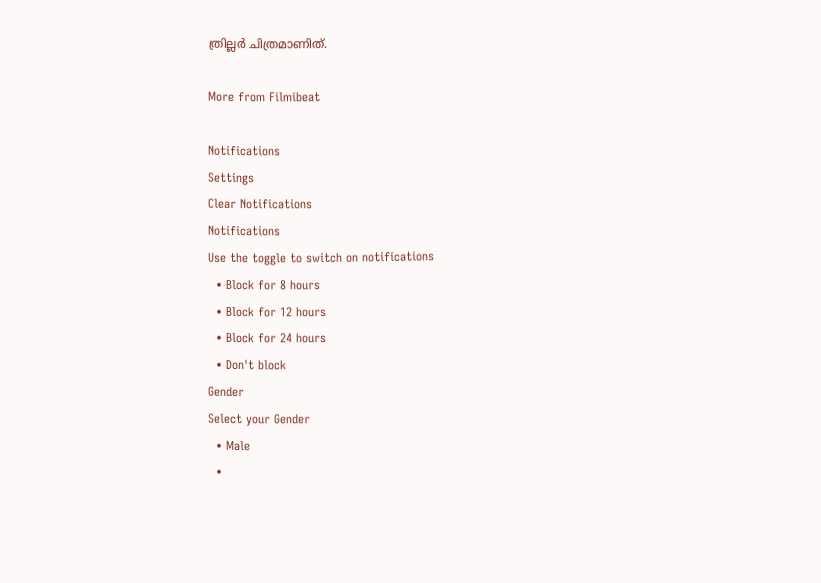ത്രില്ലര്‍ ചിത്രമാണിത്.

More from Filmibeat

Notifications
Settings
Clear Notifications
Notifications
Use the toggle to switch on notifications
  • Block for 8 hours
  • Block for 12 hours
  • Block for 24 hours
  • Don't block
Gender
Select your Gender
  • Male
  •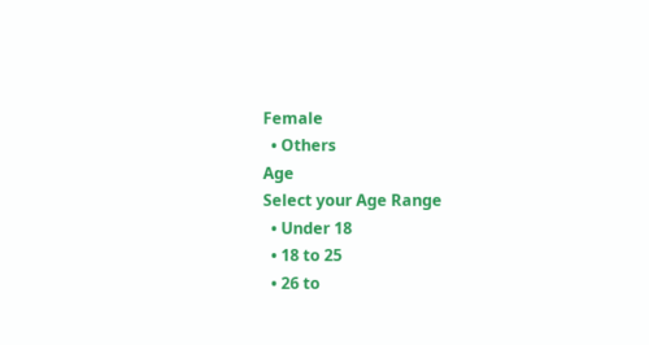Female
  • Others
Age
Select your Age Range
  • Under 18
  • 18 to 25
  • 26 to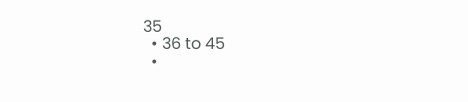35
  • 36 to 45
  •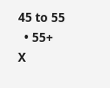45 to 55
  • 55+
X